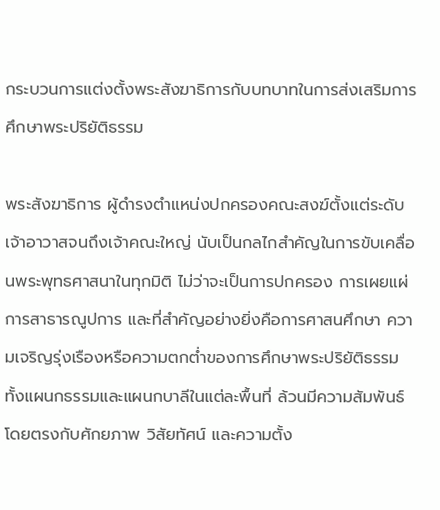กระบวนการแต่งตั้งพระสังฆาธิการกับบทบาทในการส่งเสริมการศึกษาพระปริยัติธรรม

พระสังฆาธิการ ผู้ดำรงตำแหน่งปกครองคณะสงฆ์ตั้งแต่ระดับเจ้าอาวาสจนถึงเจ้าคณะใหญ่ นับเป็นกลไกสำคัญในการขับเคลื่อนพระพุทธศาสนาในทุกมิติ ไม่ว่าจะเป็นการปกครอง การเผยแผ่ การสาธารณูปการ และที่สำคัญอย่างยิ่งคือการศาสนศึกษา ความเจริญรุ่งเรืองหรือความตกต่ำของการศึกษาพระปริยัติธรรมทั้งแผนกธรรมและแผนกบาลีในแต่ละพื้นที่ ล้วนมีความสัมพันธ์โดยตรงกับศักยภาพ วิสัยทัศน์ และความตั้ง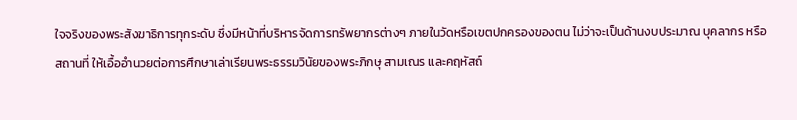ใจจริงของพระสังฆาธิการทุกระดับ ซึ่งมีหน้าที่บริหารจัดการทรัพยากรต่างๆ ภายในวัดหรือเขตปกครองของตน ไม่ว่าจะเป็นด้านงบประมาณ บุคลากร หรือสถานที่ ให้เอื้ออำนวยต่อการศึกษาเล่าเรียนพระธรรมวินัยของพระภิกษุ สามเณร และคฤหัสถ์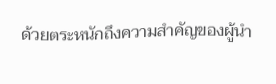ด้วยตระหนักถึงความสำคัญของผู้นำ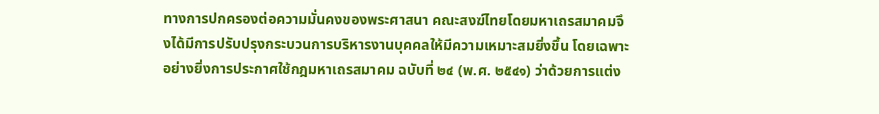ทางการปกครองต่อความมั่นคงของพระศาสนา คณะสงฆ์ไทยโดยมหาเถรสมาคมจึงได้มีการปรับปรุงกระบวนการบริหารงานบุคคลให้มีความเหมาะสมยิ่งขึ้น โดยเฉพาะอย่างยิ่งการประกาศใช้กฎมหาเถรสมาคม ฉบับที่ ๒๔ (พ.ศ. ๒๕๔๑) ว่าด้วยการแต่ง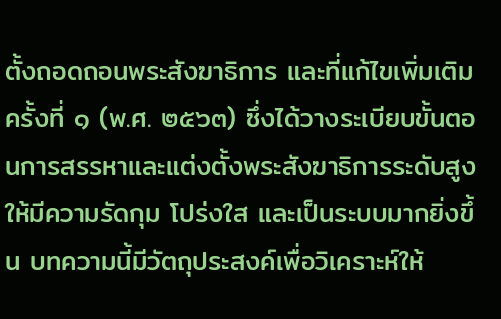ตั้งถอดถอนพระสังฆาธิการ และที่แก้ไขเพิ่มเติมครั้งที่ ๑ (พ.ศ. ๒๕๖๓) ซึ่งได้วางระเบียบขั้นตอนการสรรหาและแต่งตั้งพระสังฆาธิการระดับสูงให้มีความรัดกุม โปร่งใส และเป็นระบบมากยิ่งขึ้น บทความนี้มีวัตถุประสงค์เพื่อวิเคราะห์ให้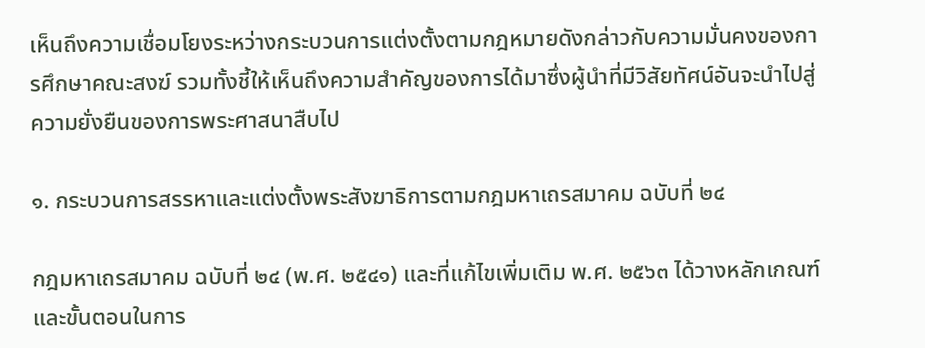เห็นถึงความเชื่อมโยงระหว่างกระบวนการแต่งตั้งตามกฎหมายดังกล่าวกับความมั่นคงของการศึกษาคณะสงฆ์ รวมทั้งชี้ให้เห็นถึงความสำคัญของการได้มาซึ่งผู้นำที่มีวิสัยทัศน์อันจะนำไปสู่ความยั่งยืนของการพระศาสนาสืบไป

๑. กระบวนการสรรหาและแต่งตั้งพระสังฆาธิการตามกฎมหาเถรสมาคม ฉบับที่ ๒๔

กฎมหาเถรสมาคม ฉบับที่ ๒๔ (พ.ศ. ๒๕๔๑) และที่แก้ไขเพิ่มเติม พ.ศ. ๒๕๖๓ ได้วางหลักเกณฑ์และขั้นตอนในการ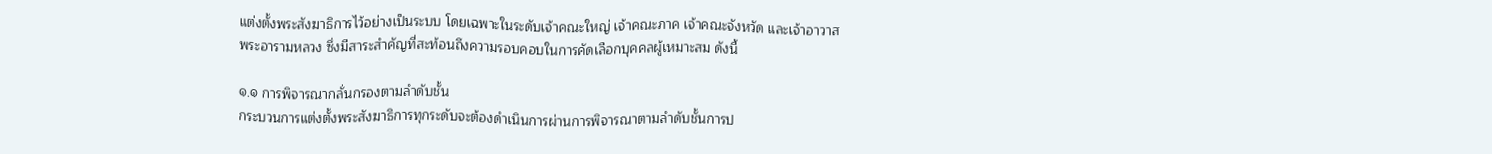แต่งตั้งพระสังฆาธิการไว้อย่างเป็นระบบ โดยเฉพาะในระดับเจ้าคณะใหญ่ เจ้าคณะภาค เจ้าคณะจังหวัด และเจ้าอาวาสพระอารามหลวง ซึ่งมีสาระสำคัญที่สะท้อนถึงความรอบคอบในการคัดเลือกบุคคลผู้เหมาะสม ดังนี้

๑.๑ การพิจารณากลั่นกรองตามลำดับชั้น
กระบวนการแต่งตั้งพระสังฆาธิการทุกระดับจะต้องดำเนินการผ่านการพิจารณาตามลำดับชั้นการป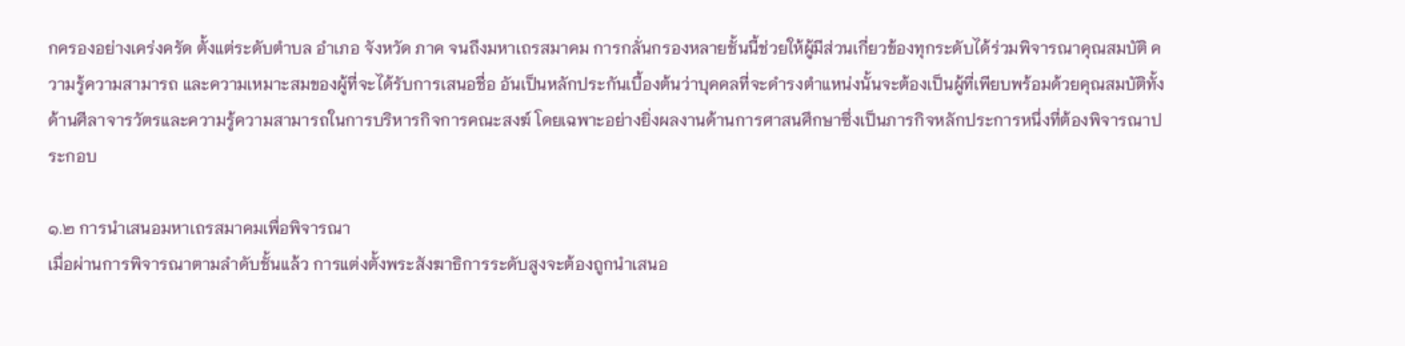กครองอย่างเคร่งครัด ตั้งแต่ระดับตำบล อำเภอ จังหวัด ภาค จนถึงมหาเถรสมาคม การกลั่นกรองหลายชั้นนี้ช่วยให้ผู้มีส่วนเกี่ยวข้องทุกระดับได้ร่วมพิจารณาคุณสมบัติ ความรู้ความสามารถ และความเหมาะสมของผู้ที่จะได้รับการเสนอชื่อ อันเป็นหลักประกันเบื้องต้นว่าบุคคลที่จะดำรงตำแหน่งนั้นจะต้องเป็นผู้ที่เพียบพร้อมด้วยคุณสมบัติทั้งด้านศีลาจารวัตรและความรู้ความสามารถในการบริหารกิจการคณะสงฆ์ โดยเฉพาะอย่างยิ่งผลงานด้านการศาสนศึกษาซึ่งเป็นภารกิจหลักประการหนึ่งที่ต้องพิจารณาประกอบ

๑.๒ การนำเสนอมหาเถรสมาคมเพื่อพิจารณา
เมื่อผ่านการพิจารณาตามลำดับชั้นแล้ว การแต่งตั้งพระสังฆาธิการระดับสูงจะต้องถูกนำเสนอ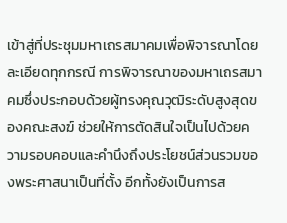เข้าสู่ที่ประชุมมหาเถรสมาคมเพื่อพิจารณาโดยละเอียดทุกกรณี การพิจารณาของมหาเถรสมาคมซึ่งประกอบด้วยผู้ทรงคุณวุฒิระดับสูงสุดของคณะสงฆ์ ช่วยให้การตัดสินใจเป็นไปด้วยความรอบคอบและคำนึงถึงประโยชน์ส่วนรวมของพระศาสนาเป็นที่ตั้ง อีกทั้งยังเป็นการส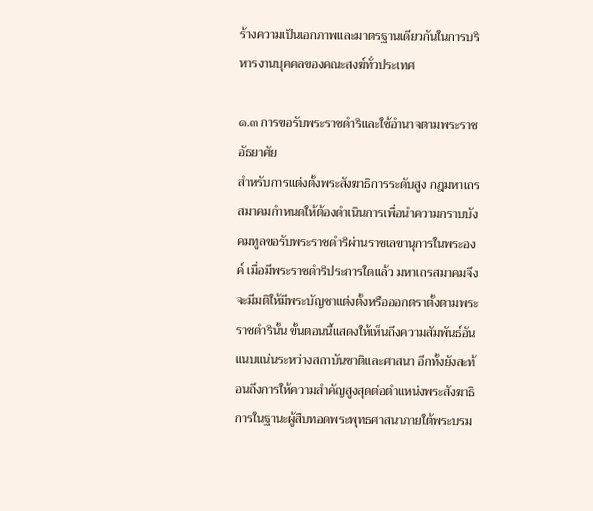ร้างความเป็นเอกภาพและมาตรฐานเดียวกันในการบริหารงานบุคคลของคณะสงฆ์ทั่วประเทศ

๑.๓ การขอรับพระราชดำริและใช้อำนาจตามพระราชอัธยาศัย
สำหรับการแต่งตั้งพระสังฆาธิการระดับสูง กฎมหาเถรสมาคมกำหนดให้ต้องดำเนินการเพื่อนำความกราบบังคมทูลขอรับพระราชดำริผ่านราชเลขานุการในพระองค์ เมื่อมีพระราชดำริประการใดแล้ว มหาเถรสมาคมจึงจะมีมติให้มีพระบัญชาแต่งตั้งหรือออกตราตั้งตามพระราชดำรินั้น ขั้นตอนนี้แสดงให้เห็นถึงความสัมพันธ์อันแนบแน่นระหว่างสถาบันชาติและศาสนา อีกทั้งยังสะท้อนถึงการให้ความสำคัญสูงสุดต่อตำแหน่งพระสังฆาธิการในฐานะผู้สืบทอดพระพุทธศาสนาภายใต้พระบรม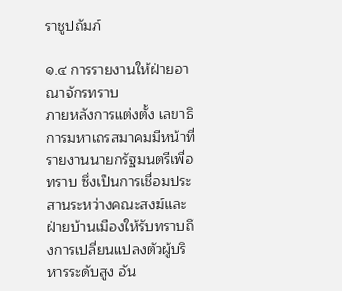ราชูปถัมภ์

๑.๔ การรายงานให้ฝ่ายอาณาจักรทราบ
ภายหลังการแต่งตั้ง เลขาธิการมหาเถรสมาคมมีหน้าที่รายงานนายกรัฐมนตรีเพื่อทราบ ซึ่งเป็นการเชื่อมประสานระหว่างคณะสงฆ์และฝ่ายบ้านเมืองให้รับทราบถึงการเปลี่ยนแปลงตัวผู้บริหารระดับสูง อัน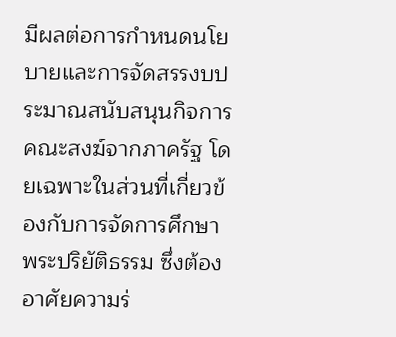มีผลต่อการกำหนดนโยบายและการจัดสรรงบประมาณสนับสนุนกิจการคณะสงฆ์จากภาครัฐ โดยเฉพาะในส่วนที่เกี่ยวข้องกับการจัดการศึกษาพระปริยัติธรรม ซึ่งต้องอาศัยความร่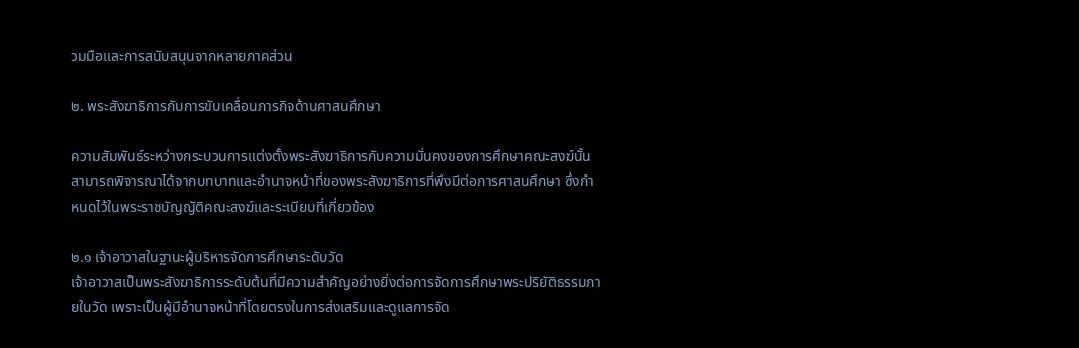วมมือและการสนับสนุนจากหลายภาคส่วน

๒. พระสังฆาธิการกับการขับเคลื่อนภารกิจด้านศาสนศึกษา

ความสัมพันธ์ระหว่างกระบวนการแต่งตั้งพระสังฆาธิการกับความมั่นคงของการศึกษาคณะสงฆ์นั้น สามารถพิจารณาได้จากบทบาทและอำนาจหน้าที่ของพระสังฆาธิการที่พึงมีต่อการศาสนศึกษา ซึ่งกำหนดไว้ในพระราชบัญญัติคณะสงฆ์และระเบียบที่เกี่ยวข้อง

๒.๑ เจ้าอาวาสในฐานะผู้บริหารจัดการศึกษาระดับวัด
เจ้าอาวาสเป็นพระสังฆาธิการระดับต้นที่มีความสำคัญอย่างยิ่งต่อการจัดการศึกษาพระปริยัติธรรมภายในวัด เพราะเป็นผู้มีอำนาจหน้าที่โดยตรงในการส่งเสริมและดูแลการจัด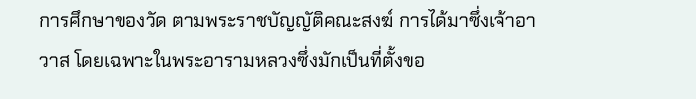การศึกษาของวัด ตามพระราชบัญญัติคณะสงฆ์ การได้มาซึ่งเจ้าอาวาส โดยเฉพาะในพระอารามหลวงซึ่งมักเป็นที่ตั้งขอ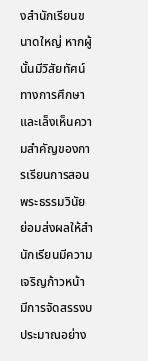งสำนักเรียนขนาดใหญ่ หากผู้นั้นมีวิสัยทัศน์ทางการศึกษาและเล็งเห็นความสำคัญของการเรียนการสอนพระธรรมวินัย ย่อมส่งผลให้สำนักเรียนมีความเจริญก้าวหน้า มีการจัดสรรงบประมาณอย่าง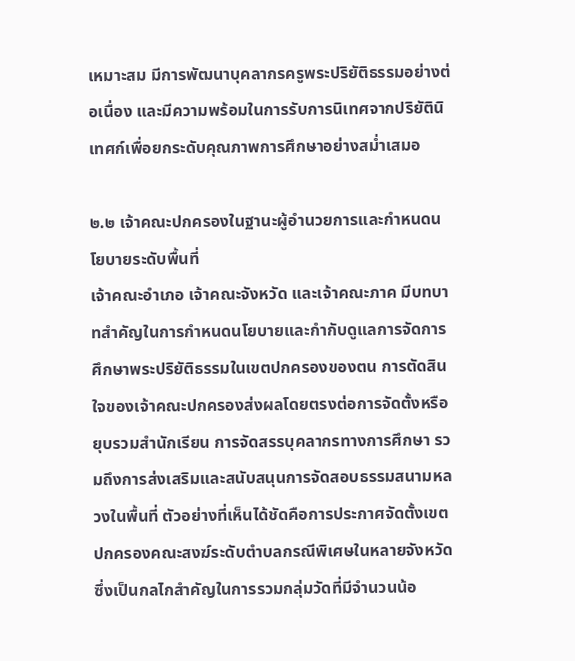เหมาะสม มีการพัฒนาบุคลากรครูพระปริยัติธรรมอย่างต่อเนื่อง และมีความพร้อมในการรับการนิเทศจากปริยัตินิเทศก์เพื่อยกระดับคุณภาพการศึกษาอย่างสม่ำเสมอ

๒.๒ เจ้าคณะปกครองในฐานะผู้อำนวยการและกำหนดนโยบายระดับพื้นที่
เจ้าคณะอำเภอ เจ้าคณะจังหวัด และเจ้าคณะภาค มีบทบาทสำคัญในการกำหนดนโยบายและกำกับดูแลการจัดการศึกษาพระปริยัติธรรมในเขตปกครองของตน การตัดสินใจของเจ้าคณะปกครองส่งผลโดยตรงต่อการจัดตั้งหรือยุบรวมสำนักเรียน การจัดสรรบุคลากรทางการศึกษา รวมถึงการส่งเสริมและสนับสนุนการจัดสอบธรรมสนามหลวงในพื้นที่ ตัวอย่างที่เห็นได้ชัดคือการประกาศจัดตั้งเขตปกครองคณะสงฆ์ระดับตำบลกรณีพิเศษในหลายจังหวัด ซึ่งเป็นกลไกสำคัญในการรวมกลุ่มวัดที่มีจำนวนน้อ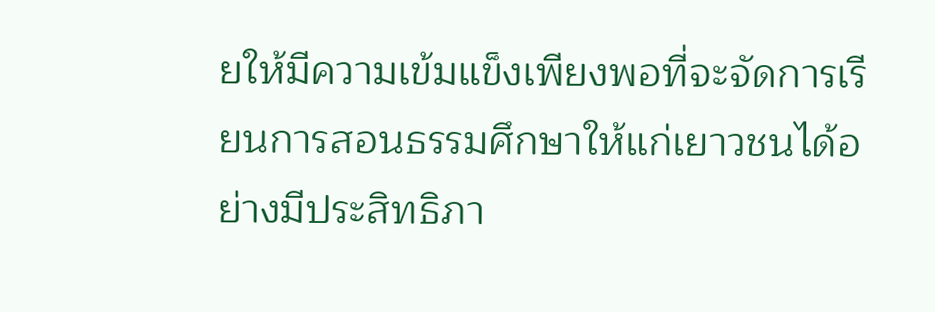ยให้มีความเข้มแข็งเพียงพอที่จะจัดการเรียนการสอนธรรมศึกษาให้แก่เยาวชนได้อย่างมีประสิทธิภา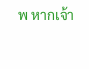พ หากเจ้า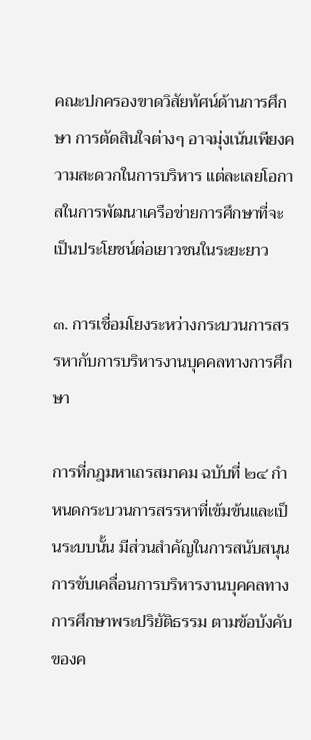คณะปกครองขาดวิสัยทัศน์ด้านการศึกษา การตัดสินใจต่างๆ อาจมุ่งเน้นเพียงความสะดวกในการบริหาร แต่ละเลยโอกาสในการพัฒนาเครือข่ายการศึกษาที่จะเป็นประโยชน์ต่อเยาวชนในระยะยาว

๓. การเชื่อมโยงระหว่างกระบวนการสรรหากับการบริหารงานบุคคลทางการศึกษา

การที่กฎมหาเถรสมาคม ฉบับที่ ๒๔ กำหนดกระบวนการสรรหาที่เข้มข้นและเป็นระบบนั้น มีส่วนสำคัญในการสนับสนุนการขับเคลื่อนการบริหารงานบุคคลทางการศึกษาพระปริยัติธรรม ตามข้อบังคับของค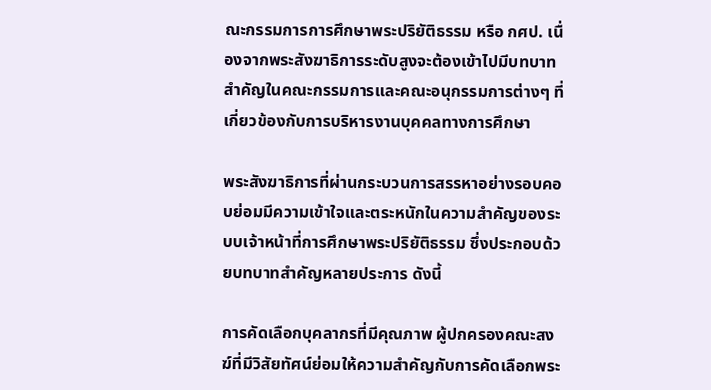ณะกรรมการการศึกษาพระปริยัติธรรม หรือ กศป. เนื่องจากพระสังฆาธิการระดับสูงจะต้องเข้าไปมีบทบาทสำคัญในคณะกรรมการและคณะอนุกรรมการต่างๆ ที่เกี่ยวข้องกับการบริหารงานบุคคลทางการศึกษา

พระสังฆาธิการที่ผ่านกระบวนการสรรหาอย่างรอบคอบย่อมมีความเข้าใจและตระหนักในความสำคัญของระบบเจ้าหน้าที่การศึกษาพระปริยัติธรรม ซึ่งประกอบด้วยบทบาทสำคัญหลายประการ ดังนี้

การคัดเลือกบุคลากรที่มีคุณภาพ ผู้ปกครองคณะสงฆ์ที่มีวิสัยทัศน์ย่อมให้ความสำคัญกับการคัดเลือกพระ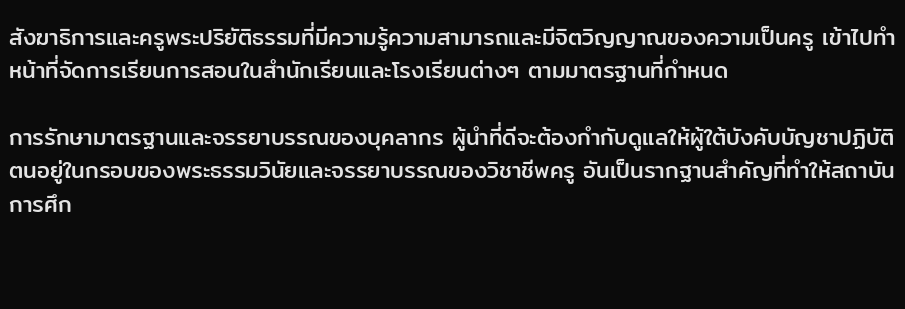สังฆาธิการและครูพระปริยัติธรรมที่มีความรู้ความสามารถและมีจิตวิญญาณของความเป็นครู เข้าไปทำหน้าที่จัดการเรียนการสอนในสำนักเรียนและโรงเรียนต่างๆ ตามมาตรฐานที่กำหนด

การรักษามาตรฐานและจรรยาบรรณของบุคลากร ผู้นำที่ดีจะต้องกำกับดูแลให้ผู้ใต้บังคับบัญชาปฏิบัติตนอยู่ในกรอบของพระธรรมวินัยและจรรยาบรรณของวิชาชีพครู อันเป็นรากฐานสำคัญที่ทำให้สถาบันการศึก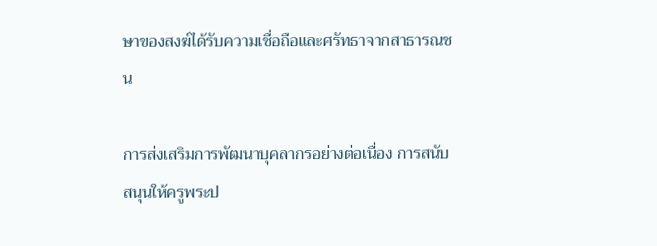ษาของสงฆ์ได้รับความเชื่อถือและศรัทธาจากสาธารณชน

การส่งเสริมการพัฒนาบุคลากรอย่างต่อเนื่อง การสนับสนุนให้ครูพระป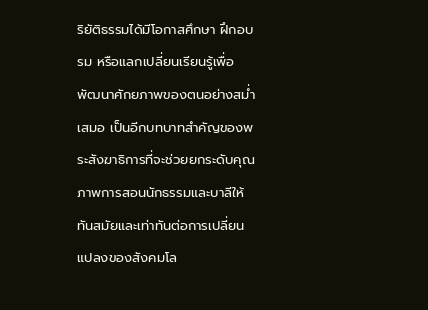ริยัติธรรมได้มีโอกาสศึกษา ฝึกอบรม หรือแลกเปลี่ยนเรียนรู้เพื่อพัฒนาศักยภาพของตนอย่างสม่ำเสมอ เป็นอีกบทบาทสำคัญของพระสังฆาธิการที่จะช่วยยกระดับคุณภาพการสอนนักธรรมและบาลีให้ทันสมัยและเท่าทันต่อการเปลี่ยนแปลงของสังคมโล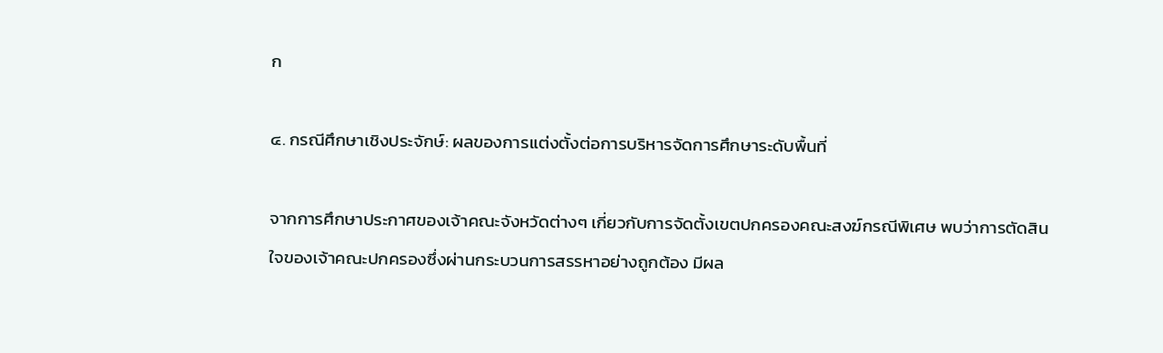ก

๔. กรณีศึกษาเชิงประจักษ์: ผลของการแต่งตั้งต่อการบริหารจัดการศึกษาระดับพื้นที่

จากการศึกษาประกาศของเจ้าคณะจังหวัดต่างๆ เกี่ยวกับการจัดตั้งเขตปกครองคณะสงฆ์กรณีพิเศษ พบว่าการตัดสินใจของเจ้าคณะปกครองซึ่งผ่านกระบวนการสรรหาอย่างถูกต้อง มีผล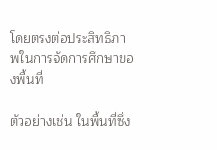โดยตรงต่อประสิทธิภาพในการจัดการศึกษาของพื้นที่

ตัวอย่างเช่น ในพื้นที่ซึ่ง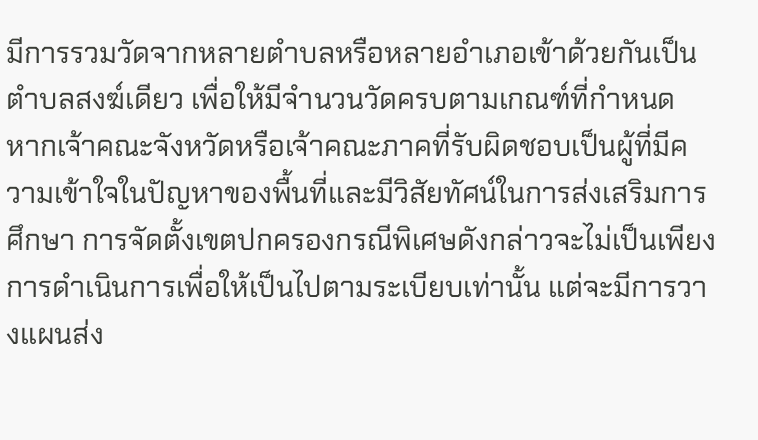มีการรวมวัดจากหลายตำบลหรือหลายอำเภอเข้าด้วยกันเป็นตำบลสงฆ์เดียว เพื่อให้มีจำนวนวัดครบตามเกณฑ์ที่กำหนด หากเจ้าคณะจังหวัดหรือเจ้าคณะภาคที่รับผิดชอบเป็นผู้ที่มีความเข้าใจในปัญหาของพื้นที่และมีวิสัยทัศน์ในการส่งเสริมการศึกษา การจัดตั้งเขตปกครองกรณีพิเศษดังกล่าวจะไม่เป็นเพียงการดำเนินการเพื่อให้เป็นไปตามระเบียบเท่านั้น แต่จะมีการวางแผนส่ง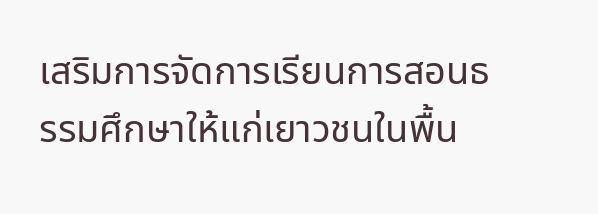เสริมการจัดการเรียนการสอนธรรมศึกษาให้แก่เยาวชนในพื้น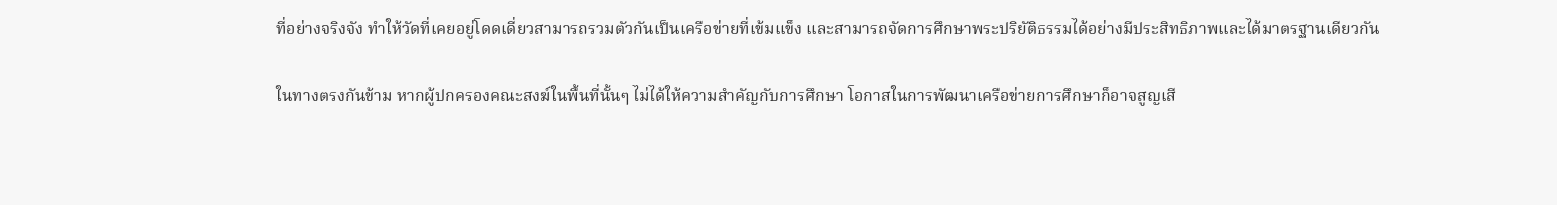ที่อย่างจริงจัง ทำให้วัดที่เคยอยู่โดดเดี่ยวสามารถรวมตัวกันเป็นเครือข่ายที่เข้มแข็ง และสามารถจัดการศึกษาพระปริยัติธรรมได้อย่างมีประสิทธิภาพและได้มาตรฐานเดียวกัน

ในทางตรงกันข้าม หากผู้ปกครองคณะสงฆ์ในพื้นที่นั้นๆ ไม่ได้ให้ความสำคัญกับการศึกษา โอกาสในการพัฒนาเครือข่ายการศึกษาก็อาจสูญเสี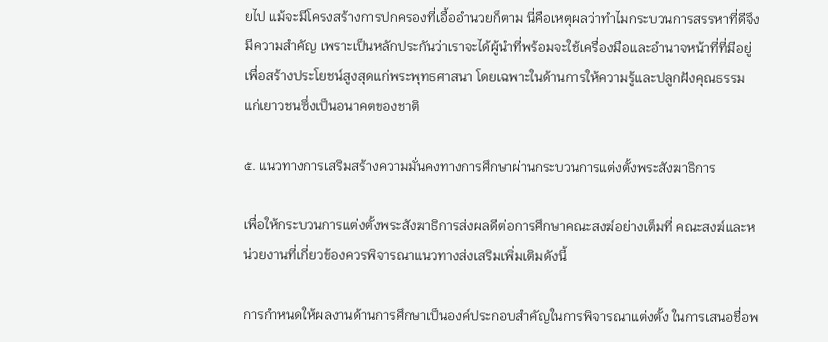ยไป แม้จะมีโครงสร้างการปกครองที่เอื้ออำนวยก็ตาม นี่คือเหตุผลว่าทำไมกระบวนการสรรหาที่ดีจึงมีความสำคัญ เพราะเป็นหลักประกันว่าเราจะได้ผู้นำที่พร้อมจะใช้เครื่องมือและอำนาจหน้าที่ที่มีอยู่เพื่อสร้างประโยชน์สูงสุดแก่พระพุทธศาสนา โดยเฉพาะในด้านการให้ความรู้และปลูกฝังคุณธรรมแก่เยาวชนซึ่งเป็นอนาคตของชาติ

๕. แนวทางการเสริมสร้างความมั่นคงทางการศึกษาผ่านกระบวนการแต่งตั้งพระสังฆาธิการ

เพื่อให้กระบวนการแต่งตั้งพระสังฆาธิการส่งผลดีต่อการศึกษาคณะสงฆ์อย่างเต็มที่ คณะสงฆ์และหน่วยงานที่เกี่ยวข้องควรพิจารณาแนวทางส่งเสริมเพิ่มเติมดังนี้

การกำหนดให้ผลงานด้านการศึกษาเป็นองค์ประกอบสำคัญในการพิจารณาแต่งตั้ง ในการเสนอชื่อพ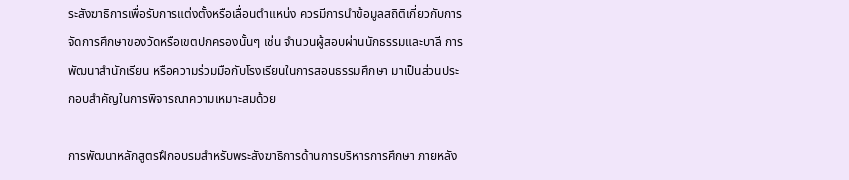ระสังฆาธิการเพื่อรับการแต่งตั้งหรือเลื่อนตำแหน่ง ควรมีการนำข้อมูลสถิติเกี่ยวกับการจัดการศึกษาของวัดหรือเขตปกครองนั้นๆ เช่น จำนวนผู้สอบผ่านนักธรรมและบาลี การพัฒนาสำนักเรียน หรือความร่วมมือกับโรงเรียนในการสอนธรรมศึกษา มาเป็นส่วนประกอบสำคัญในการพิจารณาความเหมาะสมด้วย

การพัฒนาหลักสูตรฝึกอบรมสำหรับพระสังฆาธิการด้านการบริหารการศึกษา ภายหลัง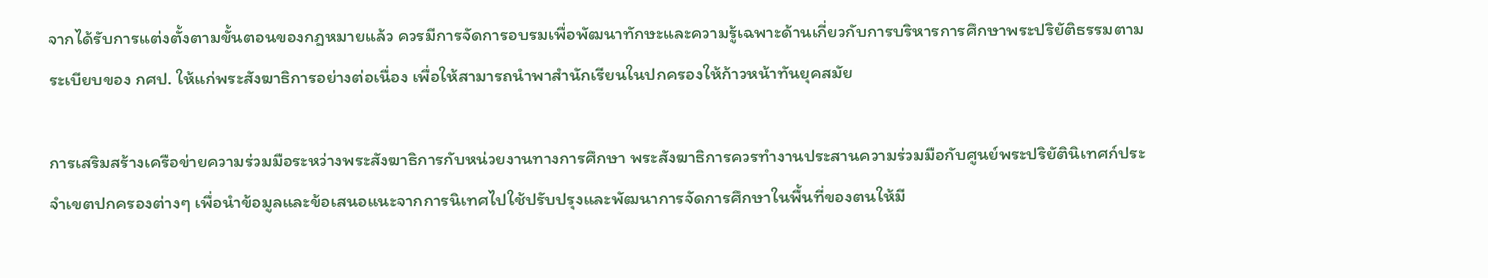จากได้รับการแต่งตั้งตามขั้นตอนของกฎหมายแล้ว ควรมีการจัดการอบรมเพื่อพัฒนาทักษะและความรู้เฉพาะด้านเกี่ยวกับการบริหารการศึกษาพระปริยัติธรรมตามระเบียบของ กศป. ให้แก่พระสังฆาธิการอย่างต่อเนื่อง เพื่อให้สามารถนำพาสำนักเรียนในปกครองให้ก้าวหน้าทันยุคสมัย

การเสริมสร้างเครือข่ายความร่วมมือระหว่างพระสังฆาธิการกับหน่วยงานทางการศึกษา พระสังฆาธิการควรทำงานประสานความร่วมมือกับศูนย์พระปริยัตินิเทศก์ประจำเขตปกครองต่างๆ เพื่อนำข้อมูลและข้อเสนอแนะจากการนิเทศไปใช้ปรับปรุงและพัฒนาการจัดการศึกษาในพื้นที่ของตนให้มี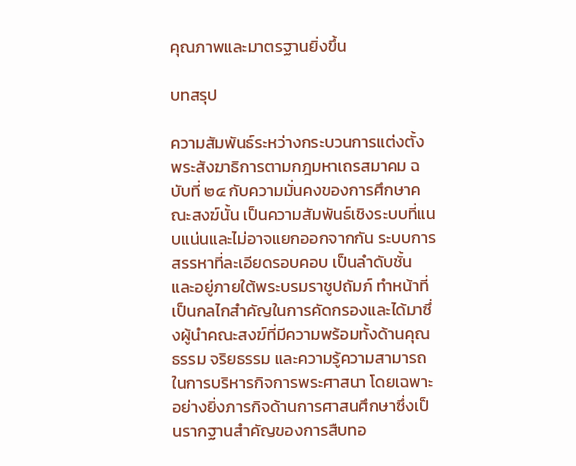คุณภาพและมาตรฐานยิ่งขึ้น

บทสรุป

ความสัมพันธ์ระหว่างกระบวนการแต่งตั้งพระสังฆาธิการตามกฎมหาเถรสมาคม ฉบับที่ ๒๔ กับความมั่นคงของการศึกษาคณะสงฆ์นั้น เป็นความสัมพันธ์เชิงระบบที่แนบแน่นและไม่อาจแยกออกจากกัน ระบบการสรรหาที่ละเอียดรอบคอบ เป็นลำดับชั้น และอยู่ภายใต้พระบรมราชูปถัมภ์ ทำหน้าที่เป็นกลไกสำคัญในการคัดกรองและได้มาซึ่งผู้นำคณะสงฆ์ที่มีความพร้อมทั้งด้านคุณธรรม จริยธรรม และความรู้ความสามารถในการบริหารกิจการพระศาสนา โดยเฉพาะอย่างยิ่งภารกิจด้านการศาสนศึกษาซึ่งเป็นรากฐานสำคัญของการสืบทอ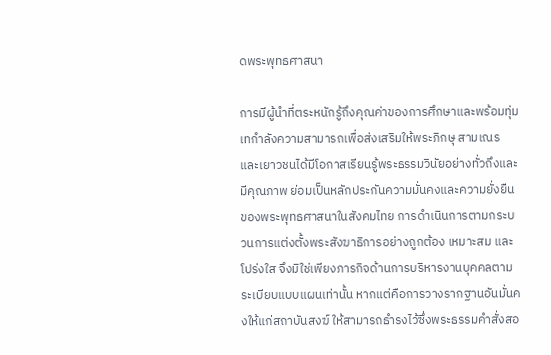ดพระพุทธศาสนา

การมีผู้นำที่ตระหนักรู้ถึงคุณค่าของการศึกษาและพร้อมทุ่มเทกำลังความสามารถเพื่อส่งเสริมให้พระภิกษุ สามเณร และเยาวชนได้มีโอกาสเรียนรู้พระธรรมวินัยอย่างทั่วถึงและมีคุณภาพ ย่อมเป็นหลักประกันความมั่นคงและความยั่งยืนของพระพุทธศาสนาในสังคมไทย การดำเนินการตามกระบวนการแต่งตั้งพระสังฆาธิการอย่างถูกต้อง เหมาะสม และโปร่งใส จึงมิใช่เพียงภารกิจด้านการบริหารงานบุคคลตามระเบียบแบบแผนเท่านั้น หากแต่คือการวางรากฐานอันมั่นคงให้แก่สถาบันสงฆ์ ให้สามารถธำรงไว้ซึ่งพระธรรมคำสั่งสอ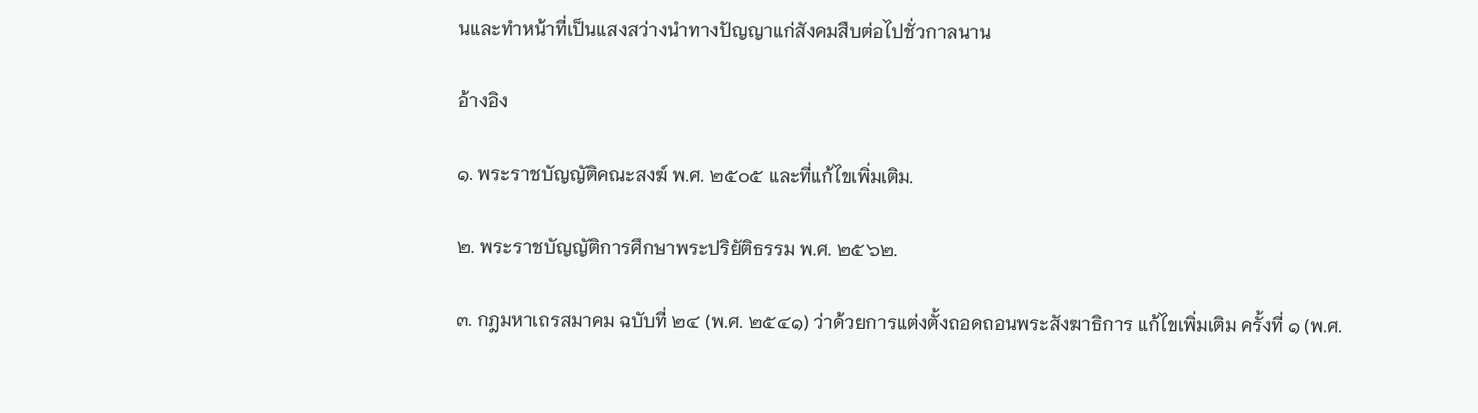นและทำหน้าที่เป็นแสงสว่างนำทางปัญญาแก่สังคมสืบต่อไปชั่วกาลนาน

อ้างอิง

๑. พระราชบัญญัติคณะสงฆ์ พ.ศ. ๒๕๐๕ และที่แก้ไขเพิ่มเติม.

๒. พระราชบัญญัติการศึกษาพระปริยัติธรรม พ.ศ. ๒๕๖๒.

๓. กฎมหาเถรสมาคม ฉบับที่ ๒๔ (พ.ศ. ๒๕๔๑) ว่าด้วยการแต่งตั้งถอดถอนพระสังฆาธิการ แก้ไขเพิ่มเติม ครั้งที่ ๑ (พ.ศ.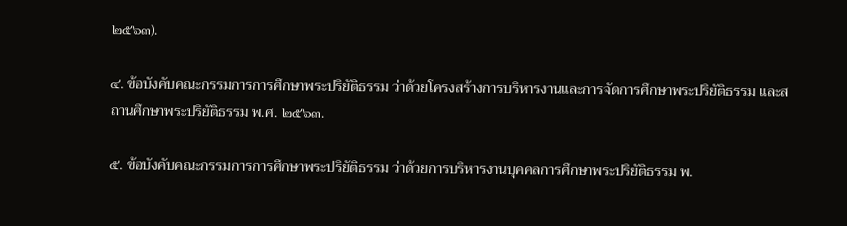๒๕๖๓).

๔. ข้อบังคับคณะกรรมการการศึกษาพระปริยัติธรรม ว่าด้วยโครงสร้างการบริหารงานและการจัดการศึกษาพระปริยัติธรรม และสถานศึกษาพระปริยัติธรรม พ.ศ. ๒๕๖๓.

๕. ข้อบังคับคณะกรรมการการศึกษาพระปริยัติธรรม ว่าด้วยการบริหารงานบุคคลการศึกษาพระปริยัติธรรม พ.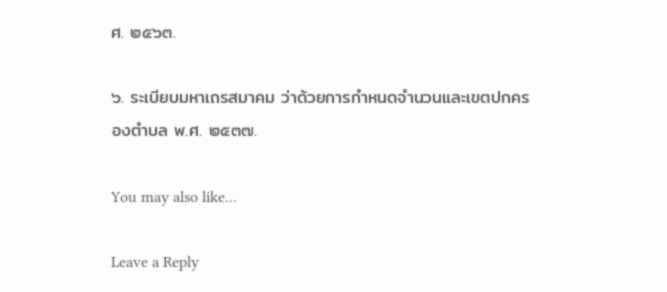ศ. ๒๕๖๓.

๖. ระเบียบมหาเถรสมาคม ว่าด้วยการกำหนดจำนวนและเขตปกครองตำบล พ.ศ. ๒๕๓๗.

You may also like...

Leave a Reply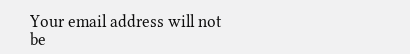Your email address will not be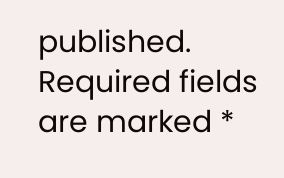published. Required fields are marked *